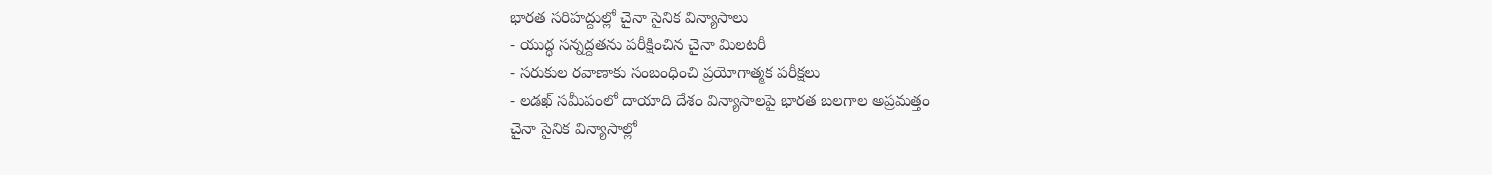భారత సరిహద్దుల్లో చైనా సైనిక విన్యాసాలు
- యుద్ధ సన్నద్దతను పరీక్షించిన చైనా మిలటరీ
- సరుకుల రవాణాకు సంబంధించి ప్రయోగాత్మక పరీక్షలు
- లడఖ్ సమీపంలో దాయాది దేశం విన్యాసాలపై భారత బలగాల అప్రమత్తం
చైనా సైనిక విన్యాసాల్లో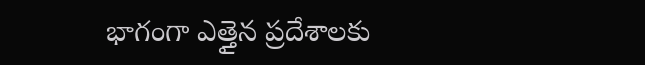భాగంగా ఎత్తైన ప్రదేశాలకు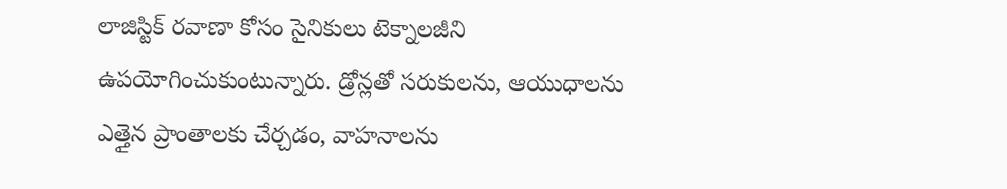లాజిస్టిక్ రవాణా కోసం సైనికులు టెక్నాలజీని ఉపయోగించుకుంటున్నారు. డ్రోన్లతో సరుకులను, ఆయుధాలను ఎత్తైన ప్రాంతాలకు చేర్చడం, వాహనాలను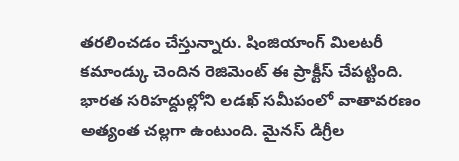తరలించడం చేస్తున్నారు. షింజియాంగ్ మిలటరీ కమాండ్కు చెందిన రెజిమెంట్ ఈ ప్రాక్టీస్ చేపట్టింది. భారత సరిహద్దుల్లోని లడఖ్ సమీపంలో వాతావరణం అత్యంత చల్లగా ఉంటుంది. మైనస్ డిగ్రీల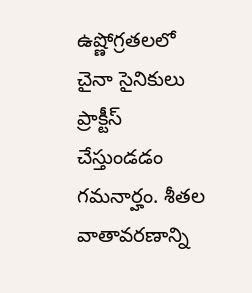ఉష్ణోగ్రతలలో చైనా సైనికులు ప్రాక్టీస్ చేస్తుండడం గమనార్హం. శీతల వాతావరణాన్ని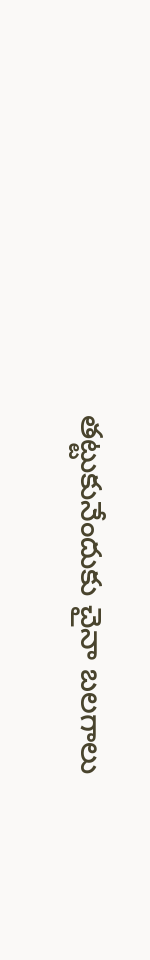తట్టుకునేందుకు చైనా బలగాలు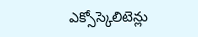ఎక్సోస్కెలిటెన్లు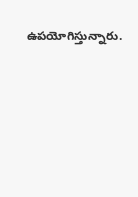ఉపయోగిస్తున్నారు.